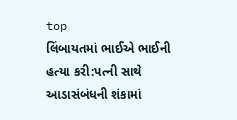top
લિંબાયતમાં ભાઈએ ભાઈની હત્યા કરી:પત્ની સાથે આડાસંબંધની શંકામાં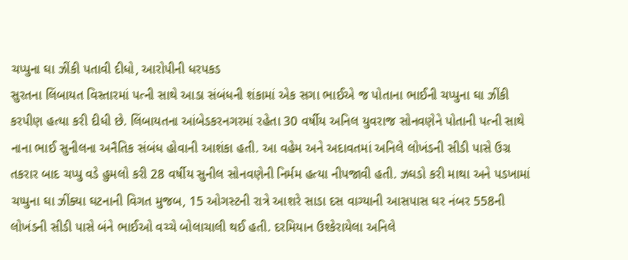ચપ્પુના ઘા ઝીંકી પતાવી દીધો, આરોપીની ધરપકડ
સુરતના લિંબાયત વિસ્તારમાં પત્ની સાથે આડા સંબંધની શંકામાં એક સગા ભાઈએ જ પોતાના ભાઈની ચપ્પુના ઘા ઝીંકી કરપીણ હત્યા કરી દીધી છે. લિંબાયતના આંબેડકરનગરમાં રહેતા 30 વર્ષીય અનિલ યુવરાજ સોનવણેને પોતાની પત્ની સાથે નાના ભાઈ સુનીલના અનૈતિક સંબંધ હોવાની આશંકા હતી. આ વહેમ અને અદાવતમાં અનિલે લોખંડની સીડી પાસે ઉગ્ર તકરાર બાદ ચપ્પુ વડે હુમલો કરી 28 વર્ષીય સુનીલ સોનવણેની નિર્મમ હત્યા નીપજાવી હતી. ઝઘડો કરી માથા અને પડખામાં ચપ્પુના ઘા ઝીંક્યા ઘટનાની વિગત મુજબ, 15 ઓગસ્ટની રાત્રે આશરે સાડા દસ વાગ્યાની આસપાસ ઘર નંબર 558ની લોખંડની સીડી પાસે બંને ભાઈઓ વચ્ચે બોલાચાલી થઈ હતી. દરમિયાન ઉશ્કેરાયેલા અનિલે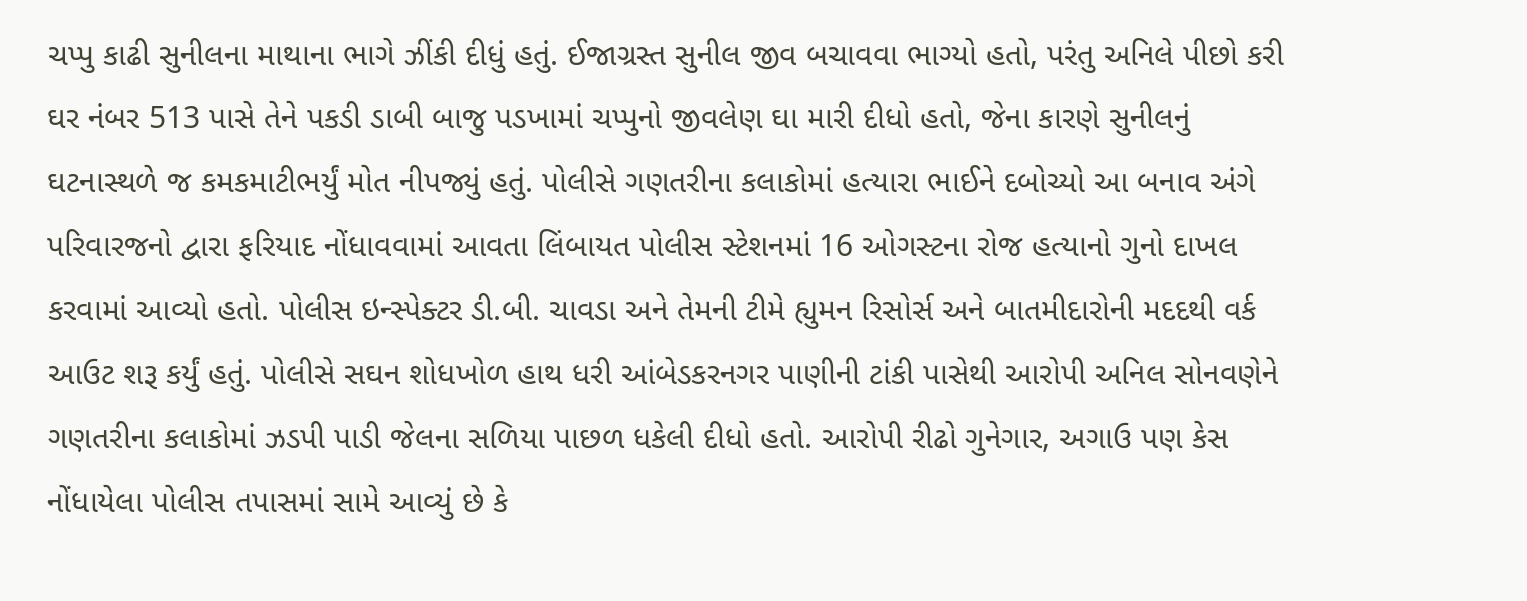ચપ્પુ કાઢી સુનીલના માથાના ભાગે ઝીંકી દીધું હતું. ઈજાગ્રસ્ત સુનીલ જીવ બચાવવા ભાગ્યો હતો, પરંતુ અનિલે પીછો કરી ઘર નંબર 513 પાસે તેને પકડી ડાબી બાજુ પડખામાં ચપ્પુનો જીવલેણ ઘા મારી દીધો હતો, જેના કારણે સુનીલનું ઘટનાસ્થળે જ કમકમાટીભર્યું મોત નીપજ્યું હતું. પોલીસે ગણતરીના કલાકોમાં હત્યારા ભાઈને દબોચ્યો આ બનાવ અંગે પરિવારજનો દ્વારા ફરિયાદ નોંધાવવામાં આવતા લિંબાયત પોલીસ સ્ટેશનમાં 16 ઓગસ્ટના રોજ હત્યાનો ગુનો દાખલ કરવામાં આવ્યો હતો. પોલીસ ઇન્સ્પેક્ટર ડી.બી. ચાવડા અને તેમની ટીમે હ્યુમન રિસોર્સ અને બાતમીદારોની મદદથી વર્ક આઉટ શરૂ કર્યું હતું. પોલીસે સઘન શોધખોળ હાથ ધરી આંબેડકરનગર પાણીની ટાંકી પાસેથી આરોપી અનિલ સોનવણેને ગણતરીના કલાકોમાં ઝડપી પાડી જેલના સળિયા પાછળ ધકેલી દીધો હતો. આરોપી રીઢો ગુનેગાર, અગાઉ પણ કેસ નોંધાયેલા પોલીસ તપાસમાં સામે આવ્યું છે કે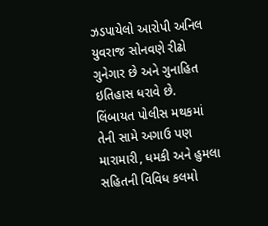ઝડપાયેલો આરોપી અનિલ યુવરાજ સોનવણે રીઢો ગુનેગાર છે અને ગુનાહિત ઇતિહાસ ધરાવે છે. લિંબાયત પોલીસ મથકમાં તેની સામે અગાઉ પણ મારામારી, ધમકી અને હુમલા સહિતની વિવિધ કલમો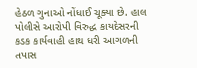હેઠળ ગુનાઓ નોંધાઈ ચૂક્યા છે. હાલ પોલીસે આરોપી વિરુદ્ધ કાયદેસરની કડક કાર્યવાહી હાથ ધરી આગળની તપાસ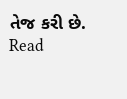તેજ કરી છે.
Read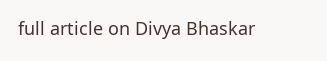full article on Divya Bhaskar